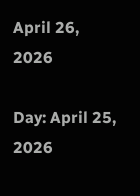April 26, 2026

Day: April 25, 2026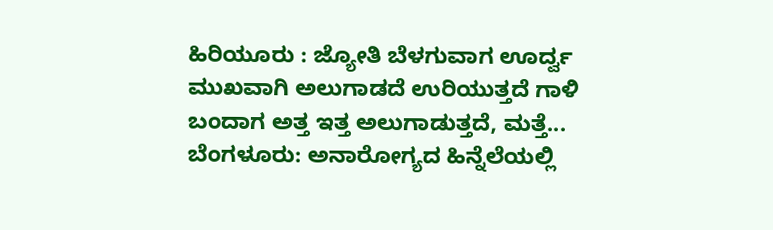ಹಿರಿಯೂರು : ಜ್ಯೋತಿ ಬೆಳಗುವಾಗ ಊರ್ದ್ವ ಮುಖವಾಗಿ ಅಲುಗಾಡದೆ ಉರಿಯುತ್ತದೆ ಗಾಳಿ ಬಂದಾಗ ಅತ್ತ ಇತ್ತ ಅಲುಗಾಡುತ್ತದೆ, ಮತ್ತೆ...
ಬೆಂಗಳೂರು: ಅನಾರೋಗ್ಯದ ಹಿನ್ನೆಲೆಯಲ್ಲಿ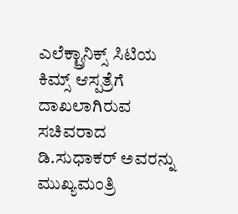ಎಲೆಕ್ಟ್ರಾನಿಕ್ಸ್ ಸಿಟಿಯ ಕಿಮ್ಸ್ ಆಸ್ಪತ್ರೆಗೆ ದಾಖಲಾಗಿರುವ ಸಚಿವರಾದ ಡಿ.ಸುಧಾಕರ್ ಅವರನ್ನು ಮುಖ್ಯಮಂತ್ರಿ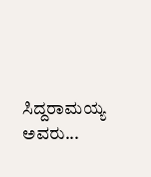ಸಿದ್ದರಾಮಯ್ಯ ಅವರು...